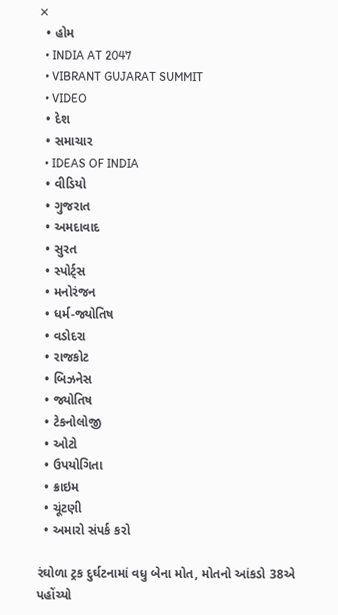✕
  • હોમ
  • INDIA AT 2047
  • VIBRANT GUJARAT SUMMIT
  • VIDEO
  • દેશ
  • સમાચાર
  • IDEAS OF INDIA
  • વીડિયો
  • ગુજરાત
  • અમદાવાદ
  • સુરત
  • સ્પોર્ટ્સ
  • મનોરંજન
  • ધર્મ-જ્યોતિષ
  • વડોદરા
  • રાજકોટ
  • બિઝનેસ
  • જ્યોતિષ
  • ટેકનોલોજી
  • ઓટો
  • ઉપયોગિતા
  • ક્રાઇમ
  • ચૂંટણી
  • અમારો સંપર્ક કરો

રંઘોળા ટ્રક દુર્ઘટનામાં વધુ બેના મોત, મોતનો આંકડો 38એ પહોંચ્યો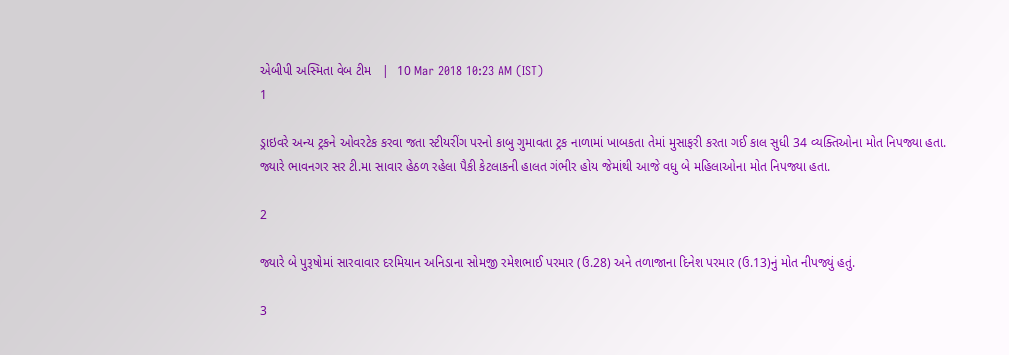એબીપી અસ્મિતા વેબ ટીમ   |  10 Mar 2018 10:23 AM (IST)
1

ડ્રાઇવરે અન્ય ટ્રકને ઓવરટેક કરવા જતા સ્ટીયરીંગ પરનો કાબુ ગુમાવતા ટ્રક નાળામાં ખાબકતા તેમાં મુસાફરી કરતા ગઈ કાલ સુધી 34 વ્યક્તિઓના મોત નિપજ્યા હતા. જ્યારે ભાવનગર સર ટી.મા સાવાર હેઠળ રહેલા પૈકી કેટલાકની હાલત ગંભીર હોય જેમાંથી આજે વધુ બે મહિલાઓના મોત નિપજ્યા હતા.

2

જ્યારે બે પુરૂષોમાં સારવાવાર દરમિયાન અનિડાના સોમજી રમેશભાઈ પરમાર (ઉ.28) અને તળાજાના દિનેશ પરમાર (ઉ.13)નું મોત નીપજ્યું હતું.

3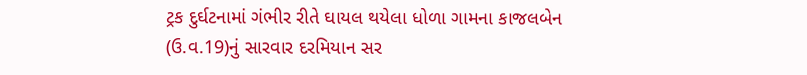ટ્રક દુર્ઘટનામાં ગંભીર રીતે ઘાયલ થયેલા ધોળા ગામના કાજલબેન (ઉ.વ.19)નું સારવાર દરમિયાન સર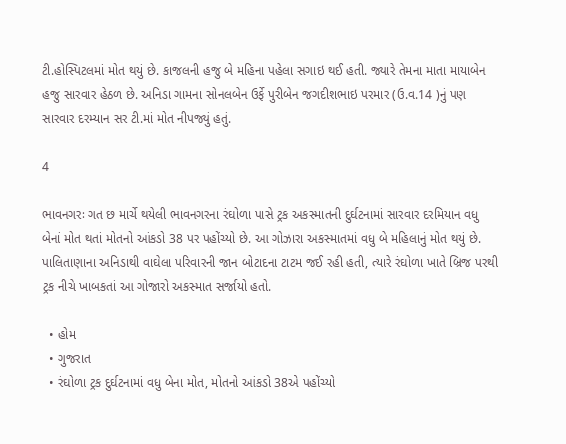ટી.હોસ્પિટલમાં મોત થયું છે. કાજલની હજુ બે મહિના પહેલા સગાઇ થઈ હતી. જ્યારે તેમના માતા માયાબેન હજુ સારવાર હેઠળ છે. અનિડા ગામના સોનલબેન ઉર્ફે પુરીબેન જગદીશભાઇ પરમાર (ઉ.વ.14 )નું પણ સારવાર દરમ્યાન સર ટી.માં મોત નીપજ્યું હતું.

4

ભાવનગરઃ ગત છ માર્ચે થયેલી ભાવનગરના રંઘોળા પાસે ટ્રક અકસ્માતની દુર્ઘટનામાં સારવાર દરમિયાન વધુ બેનાં મોત થતાં મોતનો આંકડો 38 પર પહોંચ્યો છે. આ ગોઝારા અકસ્માતમાં વધુ બે મહિલાનું મોત થયું છે. પાલિતાણાના અનિડાથી વાઘેલા પરિવારની જાન બોટાદના ટાટમ જઈ રહી હતી, ત્યારે રંઘોળા ખાતે બ્રિજ પરથી ટ્રક નીચે ખાબકતાં આ ગોજારો અકસ્માત સર્જાયો હતો.

  • હોમ
  • ગુજરાત
  • રંઘોળા ટ્રક દુર્ઘટનામાં વધુ બેના મોત, મોતનો આંકડો 38એ પહોંચ્યો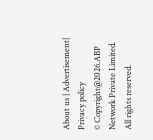About us | Advertisement| Privacy policy
© Copyright@2026.ABP Network Private Limited. All rights reserved.